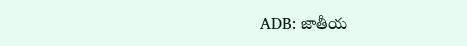ADB: జాతీయ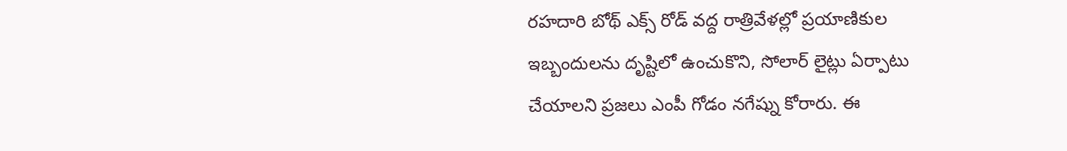రహదారి బోథ్ ఎక్స్ రోడ్ వద్ద రాత్రివేళల్లో ప్రయాణికుల ఇబ్బందులను దృష్టిలో ఉంచుకొని, సోలార్ లైట్లు ఏర్పాటు చేయాలని ప్రజలు ఎంపీ గోడం నగేష్ను కోరారు. ఈ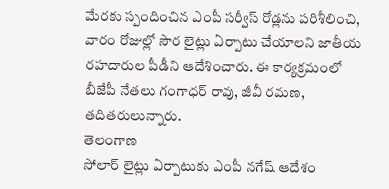మేరకు స్పందించిన ఎంపీ సర్వీస్ రోడ్లను పరిశీలించి, వారం రోజుల్లో సౌర లైట్లు ఏర్పాటు చేయాలని జాతీయ రహదారుల పీడీని ఆదేశించారు. ఈ కార్యక్రమంలో బీజేపీ నేతలు గంగాధర్ రావు, జీవీ రమణ, తదితరులున్నారు.
తెలంగాణ
సోలార్ లైట్లు ఏర్పాటుకు ఎంపీ నగేష్ ఆదేశం